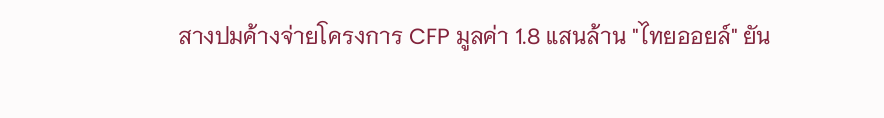สางปมค้างจ่ายโครงการ CFP มูลค่า 1.8 แสนล้าน "ไทยออยล์" ยัน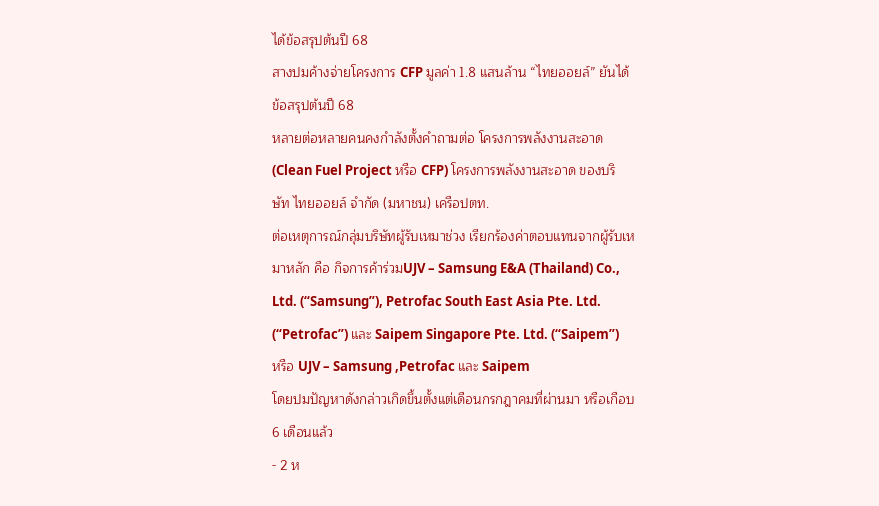ได้ข้อสรุปต้นปี 68
สางปมค้างจ่ายโครงการ CFP มูลค่า 1.8 แสนล้าน “ไทยออยล์” ยันได้ข้อสรุปต้นปี 68
หลายต่อหลายคนคงกำลังตั้งคำถามต่อ โครงการพลังงานสะอาด (Clean Fuel Project หรือ CFP) โครงการพลังงานสะอาด ของบริษัท ไทยออยล์ จำกัด (มหาชน) เครือปตท.
ต่อเหตุการณ์กลุ่มบริษัทผู้รับเหมาช่วง เรียกร้องค่าตอบแทนจากผู้รับเหมาหลัก คือ กิจการค้าร่วมUJV – Samsung E&A (Thailand) Co., Ltd. (“Samsung”), Petrofac South East Asia Pte. Ltd. (“Petrofac”) และ Saipem Singapore Pte. Ltd. (“Saipem”) หรือ UJV – Samsung ,Petrofac และ Saipem
โดยปมปัญหาดังกล่าวเกิดขึ้นตั้งแต่เดือนกรกฎาคมที่ผ่านมา หรือเกือบ 6 เดือนแล้ว
- 2 ห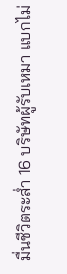มื่นชีวิตระส่ำ 16 บริษัทผู้รับเหมา แบกไม่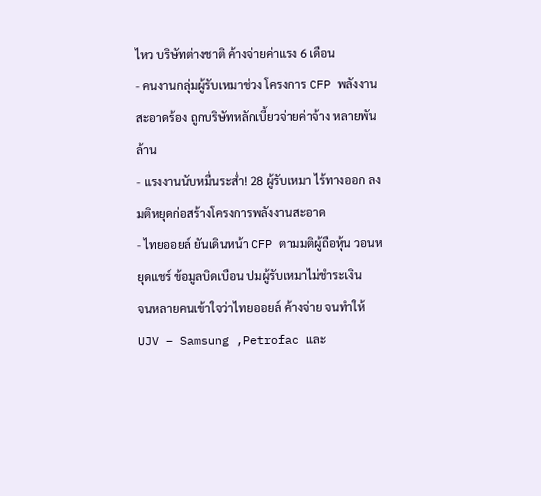ไหว บริษัทต่างชาติ ค้างจ่ายค่าแรง 6 เดือน
- คนงานกลุ่มผู้รับเหมาช่วง โครงการ CFP พลังงานสะอาดร้อง ถูกบริษัทหลักเบี้ยวจ่ายค่าจ้าง หลายพันล้าน
- แรงงานนับหมื่นระส่ำ! 28 ผู้รับเหมา ไร้ทางออก ลงมติหยุดก่อสร้างโครงการพลังงานสะอาด
- ไทยออยล์ ยันเดินหน้า CFP ตามมติผู้ถือหุ้น วอนหยุดแชร์ ข้อมูลบิดเบือน ปมผู้รับเหมาไม่ชำระเงิน
จนหลายคนเข้าใจว่าไทยออยล์ ค้างจ่าย จนทำให้ UJV – Samsung ,Petrofac และ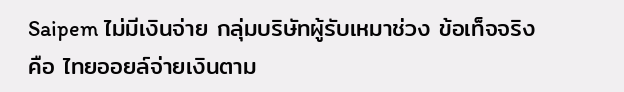Saipem ไม่มีเงินจ่าย กลุ่มบริษัทผู้รับเหมาช่วง ข้อเท็จจริงคือ ไทยออยล์จ่ายเงินตาม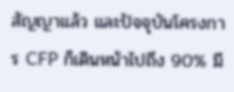สัญญาแล้ว และปัจจุบันโครงการ CFP ก็เดินหน้าไปถึง 90% มี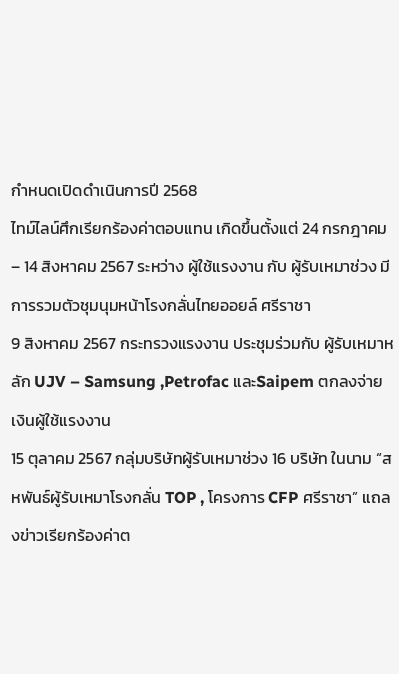กำหนดเปิดดำเนินการปี 2568
ไทม์ไลน์ศึกเรียกร้องค่าตอบแทน เกิดขึ้นตั้งแต่ 24 กรกฎาคม – 14 สิงหาคม 2567 ระหว่าง ผู้ใช้แรงงาน กับ ผู้รับเหมาช่วง มีการรวมตัวชุมนุมหน้าโรงกลั่นไทยออยล์ ศรีราชา
9 สิงหาคม 2567 กระทรวงแรงงาน ประชุมร่วมกับ ผู้รับเหมาหลัก UJV – Samsung ,Petrofac และSaipem ตกลงจ่ายเงินผู้ใช้แรงงาน
15 ตุลาคม 2567 กลุ่มบริษัทผู้รับเหมาช่วง 16 บริษัท ในนาม “สหพันธ์ผู้รับเหมาโรงกลั่น TOP , โครงการ CFP ศรีราชา” แถลงข่าวเรียกร้องค่าต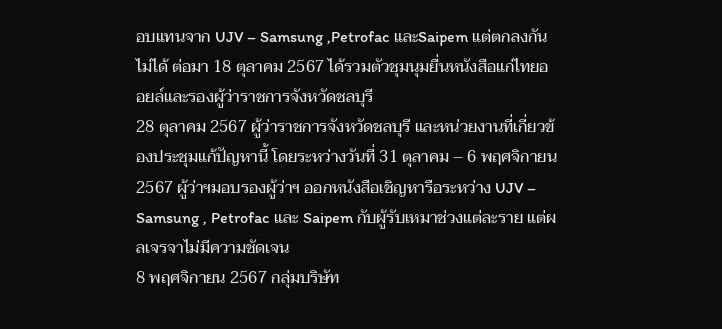อบแทนจาก UJV – Samsung ,Petrofac และSaipem แต่ตกลงกันไม่ได้ ต่อมา 18 ตุลาคม 2567 ได้รวมตัวชุมนุมยื่นหนังสือแก่ไทยออยล์และรองผู้ว่าราชการจังหวัดชลบุรี
28 ตุลาคม 2567 ผู้ว่าราชการจังหวัดชลบุรี และหน่วยงานที่เกี่ยวข้องประชุมแก้ปัญหานี้ โดยระหว่างวันที่ 31 ตุลาคม – 6 พฤศจิกายน 2567 ผู้ว่าฯมอบรองผู้ว่าฯ ออกหนังสือเชิญหารือระหว่าง UJV – Samsung , Petrofac และ Saipem กับผู้รับเหมาช่วงแต่ละราย แต่ผลเจรจาไม่มีความชัดเจน
8 พฤศจิกายน 2567 กลุ่มบริษัท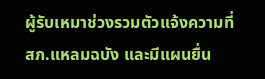ผู้รับเหมาช่วงรวมตัวแจ้งความที่ สภ.แหลมฉบัง และมีแผนยื่น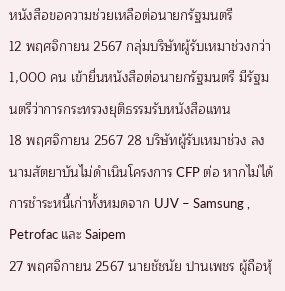หนังสือขอความช่วยเหลือต่อนายกรัฐมนตรี
12 พฤศจิกายน 2567 กลุ่มบริษัทผู้รับเหมาช่วงกว่า 1,000 คน เข้ายื่นหนังสือต่อนายกรัฐมนตรี มีรัฐมนตรีว่าการกระทรวงยุติธรรมรับหนังสือแทน
18 พฤศจิกายน 2567 28 บริษัทผู้รับเหมาช่วง ลงนามสัตยาบันไม่ดำเนินโครงการ CFP ต่อ หากไม่ได้การชำระหนี้เก่าทั้งหมดจาก UJV – Samsung , Petrofac และ Saipem
27 พฤศจิกายน 2567 นายชัชนัย ปานเพชร ผู้ถือหุ้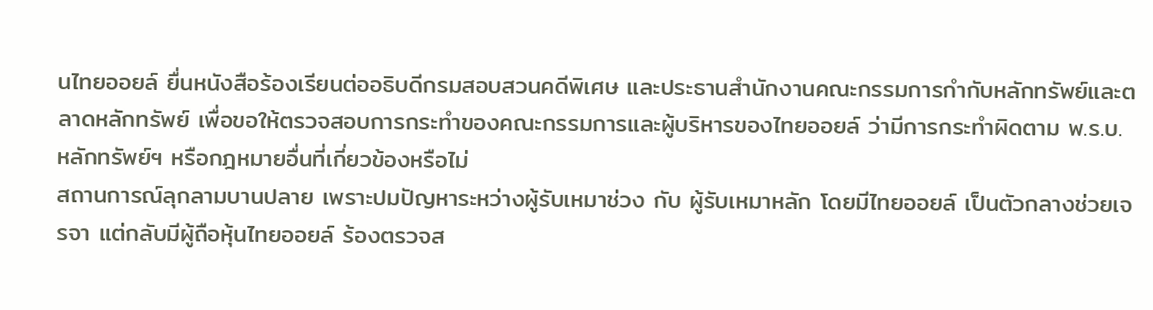นไทยออยล์ ยื่นหนังสือร้องเรียนต่ออธิบดีกรมสอบสวนคดีพิเศษ และประธานสำนักงานคณะกรรมการกำกับหลักทรัพย์และตลาดหลักทรัพย์ เพื่อขอให้ตรวจสอบการกระทำของคณะกรรมการและผู้บริหารของไทยออยล์ ว่ามีการกระทำผิดตาม พ.ร.บ. หลักทรัพย์ฯ หรือกฎหมายอื่นที่เกี่ยวข้องหรือไม่
สถานการณ์ลุกลามบานปลาย เพราะปมปัญหาระหว่างผู้รับเหมาช่วง กับ ผู้รับเหมาหลัก โดยมีไทยออยล์ เป็นตัวกลางช่วยเจรจา แต่กลับมีผู้ถือหุ้นไทยออยล์ ร้องตรวจส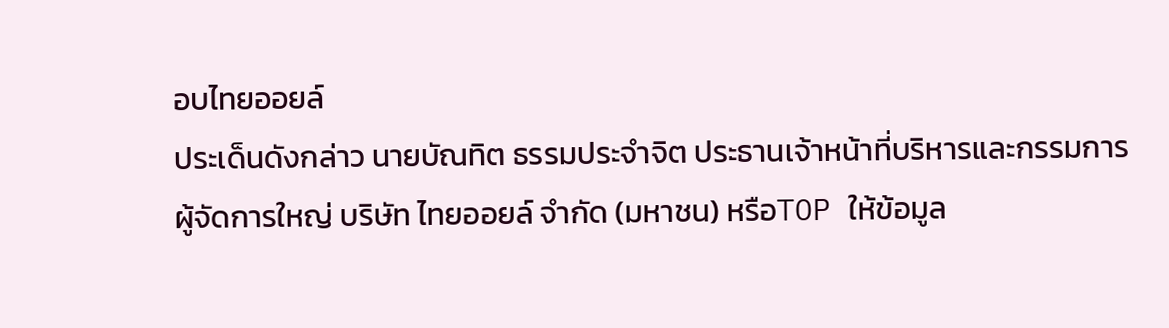อบไทยออยล์
ประเด็นดังกล่าว นายบัณทิต ธรรมประจำจิต ประธานเจ้าหน้าที่บริหารและกรรมการผู้จัดการใหญ่ บริษัท ไทยออยล์ จำกัด (มหาชน) หรือTOP ให้ข้อมูล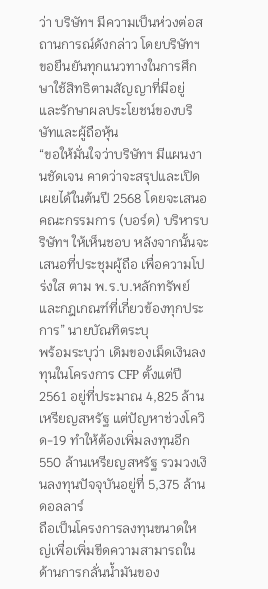ว่า บริษัทฯ มีความเป็นห่วงต่อสถานการณ์ดังกล่าว โดยบริษัทฯ ขอยืนยันทุกแนวทางในการศึกษาใช้สิทธิตามสัญญาที่มีอยู่ และรักษาผลประโยชน์ของบริษัทและผู้ถือหุ้น
“ขอให้มั่นใจว่าบริษัทฯ มีแผนงานชัดเจน คาดว่าจะสรุปและเปิดเผยได้ในต้นปี 2568 โดยจะเสนอคณะกรรมการ (บอร์ด) บริหารบริษัทฯ ให้เห็นชอบ หลังจากนั้นจะเสนอที่ประชุมผู้ถือ เพื่อความโปร่งใส ตาม พ.ร.บ.หลักทรัพย์ และกฎเกณฑ์ที่เกี่ยวข้องทุกประการ” นายบัณทิตระบุ
พร้อมระบุว่า เดิมของเม็ดเงินลงทุนในโครงการ CFP ตั้งแต่ปี 2561 อยู่ที่ประมาณ 4,825 ล้านเหรียญสหรัฐ แต่ปัญหาช่วงโควิด-19 ทำให้ต้องเพิ่มลงทุนอีก 550 ล้านเหรียญสหรัฐ รวมวงเงินลงทุนปัจจุบันอยู่ที่ 5,375 ล้านดอลลาร์
ถือเป็นโครงการลงทุนขนาดใหญ่เพื่อเพิ่มขีดความสามารถในด้านการกลั่นน้ำมันของ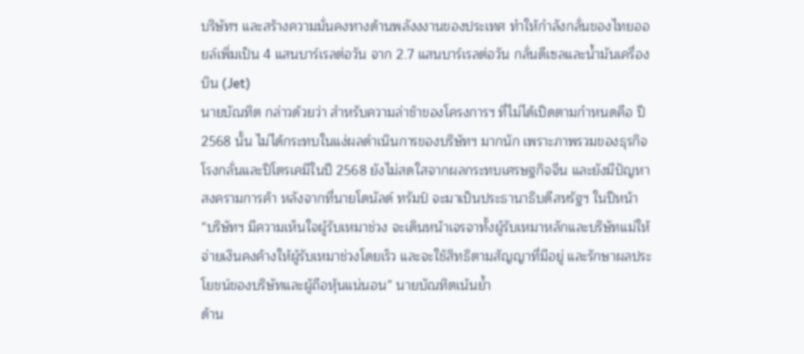บริษัทฯ และสร้างความมั่นคงทางด้านพลังงงานของประเทศ ทำให้กำลังกลั่นของไทยออยล์เพิ่มเป็น 4 แสนบาร์เรลต่อวัน จาก 2.7 แสนบาร์เรลต่อวัน กลั่นดีเซลและน้ำมันเครื่องบิน (Jet)
นายบัณทิต กล่าวด้วยว่า สำหรับความล่าช้าของโครงการฯ ที่ไม่ได้เปิดตามกำหนดคือ ปี 2568 นั้น ไม่ได้กระทบในแง่ผลดำเนินการของบริษัทฯ มากนัก เพราะภาพรวมของธุรกิจโรงกลั่นและปิโตรเคมีในปี 2568 ยังไม่สดใสจากผลกระทบเศรษฐกิจจีน และยังมีปัญหาสงครามการค้า หลังจากที่นายโดนัลด์ ทรัมป์ จะมาเป็นประธานาธิบดีสหรัฐฯ ในปีหน้า
“บริษัทฯ มีความเห็นใจผู้รับเหมาช่วง จะเดินหน้าเจรจาทั้งผู้รับเหมาหลักและบริษัทแม่ให้จ่ายเงินคงค้างให้ผู้รับเหมาช่วงโดยเร็ว และจะใช้สิทธิตามสัญญาที่มีอยู่ และรักษาผลประโยชน์ของบริษัทและผู้ถือหุ้นแน่นอน” นายบัณทิตเน้นย้ำ
ด้าน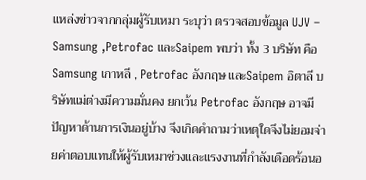แหล่งข่าวจากกลุ่มผู้รับเหมา ระบุว่า ตรวจสอบข้อมูล UJV – Samsung ,Petrofac และSaipem พบว่า ทั้ง 3 บริษัท คือ Samsung เกาหลี , Petrofac อังกฤษ และSaipem อิตาลี บริษัทแม่ต่างมีความมั่นคง ยกเว้น Petrofac อังกฤษ อาจมีปัญหาด้านการเงินอยู่บ้าง จึงเกิดคำถามว่าเหตุใดจึงไม่ยอมจ่ายค่าตอบแทนให้ผู้รับเหมาช่วงและแรงงานที่กำลังเดือดร้อนอ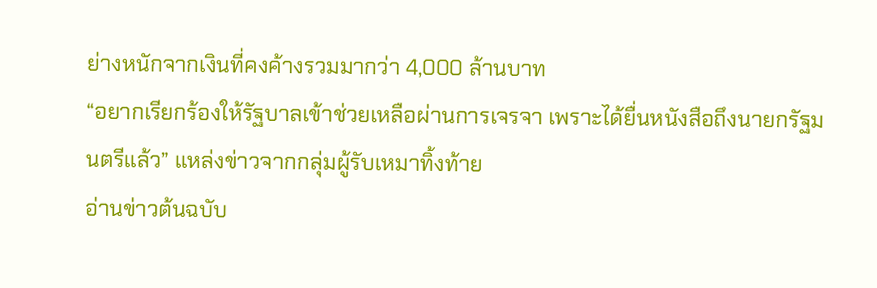ย่างหนักจากเงินที่คงค้างรวมมากว่า 4,000 ล้านบาท
“อยากเรียกร้องให้รัฐบาลเข้าช่วยเหลือผ่านการเจรจา เพราะได้ยื่นหนังสือถึงนายกรัฐมนตรีแล้ว” แหล่งข่าวจากกลุ่มผู้รับเหมาทิ้งท้าย
อ่านข่าวต้นฉบับ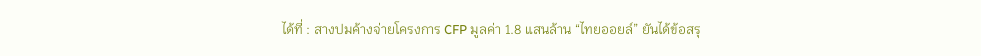ได้ที่ : สางปมค้างจ่ายโครงการ CFP มูลค่า 1.8 แสนล้าน “ไทยออยล์” ยันได้ข้อสรุ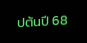ปต้นปี 68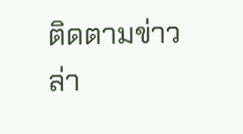ติดตามข่าวล่า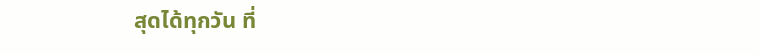สุดได้ทุกวัน ที่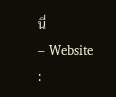นี่
– Website :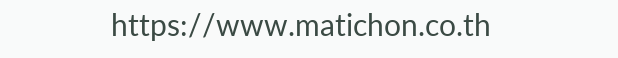https://www.matichon.co.th